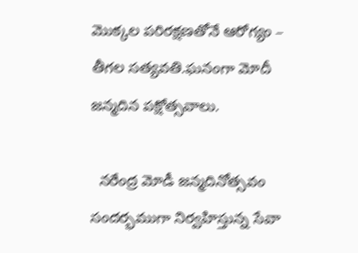మొక్కల పరిరక్షణతోనే ఆరోగ్యం – తీగల సత్యవతి.ఘనంగా మోదీ జన్మదిన పక్షోత్సవాలు.

  నరేంద్ర మోడీ జన్మదినోత్సవం సందర్భముగా నిర్వహిస్తున్న సేవా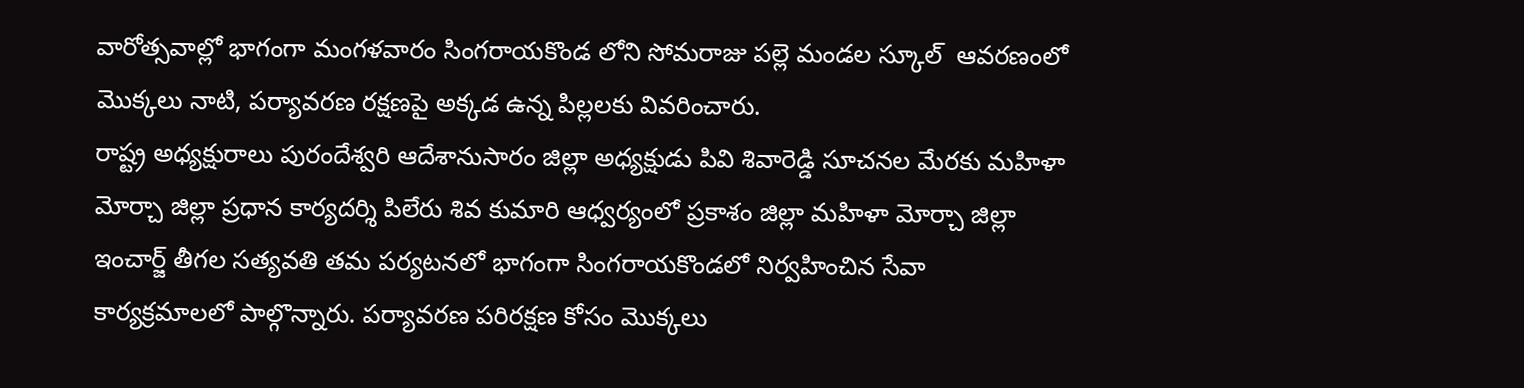వారోత్సవాల్లో భాగంగా మంగళవారం సింగరాయకొండ లోని సోమరాజు పల్లె మండల స్కూల్  ఆవరణంలో మొక్కలు నాటి, పర్యావరణ రక్షణపై అక్కడ ఉన్న పిల్లలకు వివరించారు.
రాష్ట్ర అధ్యక్షురాలు పురందేశ్వరి ఆదేశానుసారం జిల్లా అధ్యక్షుడు పివి శివారెడ్డి సూచనల మేరకు మహిళా మోర్చా జిల్లా ప్రధాన కార్యదర్శి పిలేరు శివ కుమారి ఆధ్వర్యంలో ప్రకాశం జిల్లా మహిళా మోర్చా జిల్లా ఇంచార్జ్ తీగల సత్యవతి తమ పర్యటనలో భాగంగా సింగరాయకొండలో నిర్వహించిన సేవా కార్యక్రమాలలో పాల్గొన్నారు. పర్యావరణ పరిరక్షణ కోసం మొక్కలు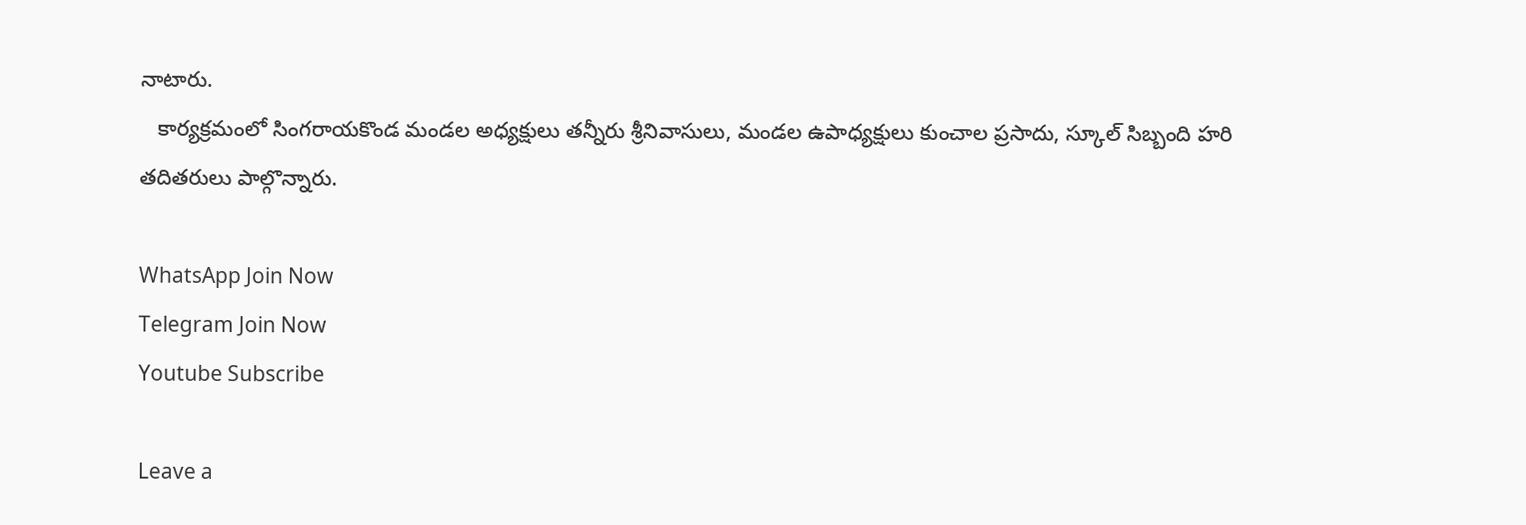నాటారు.
   కార్యక్రమంలో సింగరాయకొండ మండల అధ్యక్షులు తన్నీరు శ్రీనివాసులు, మండల ఉపాధ్యక్షులు కుంచాల ప్రసాదు, స్కూల్ సిబ్బంది హరి తదితరులు పాల్గొన్నారు.

WhatsApp Join Now
Telegram Join Now
Youtube Subscribe

Leave a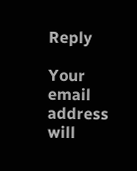Reply

Your email address will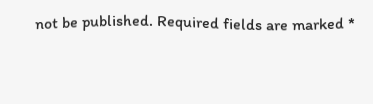not be published. Required fields are marked *